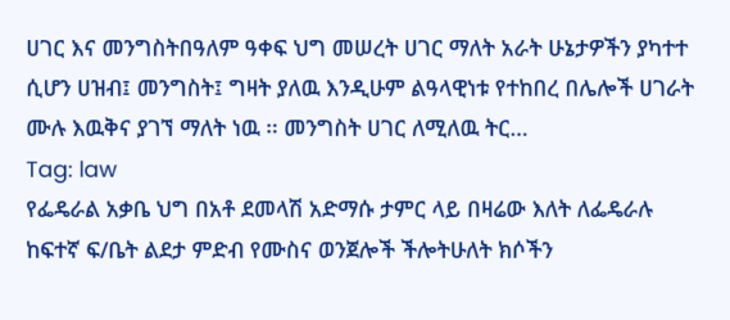ሀገር እና መንግስትበዓለም ዓቀፍ ህግ መሠረት ሀገር ማለት አራት ሁኔታዎችን ያካተተ ሲሆን ሀዝብ፤ መንግስት፤ ግዛት ያለዉ እንዲሁም ልዓላዊነቱ የተከበረ በሌሎች ሀገራት ሙሉ እዉቅና ያገኘ ማለት ነዉ ፡፡ መንግስት ሀገር ለሚለዉ ትር...
Tag: law
የፌዴራል አቃቤ ህግ በአቶ ደመላሽ አድማሱ ታምር ላይ በዛሬው እለት ለፌዴራሉ ከፍተኛ ፍ/ቤት ልደታ ምድብ የሙስና ወንጀሎች ችሎትሁለት ክሶችን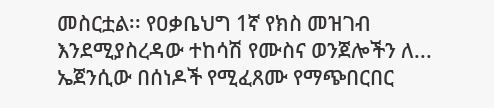መስርቷል፡፡ የዐቃቤህግ 1ኛ የክስ መዝገብ እንደሚያስረዳው ተከሳሽ የሙስና ወንጀሎችን ለ...
ኤጀንሲው በሰነዶች የሚፈጸሙ የማጭበርበር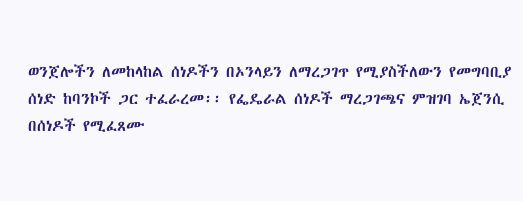ወንጀሎችን ለመከላከል ሰነዶችን በኦንላይን ለማረጋገጥ የሚያስችለውን የመግባቢያ ሰነድ ከባንኮች ጋር ተፈራረመ፡፡ የፌዴራል ሰነዶች ማረጋገጫና ምዝገባ ኤጀንሲ በሰነዶች የሚፈጸሙ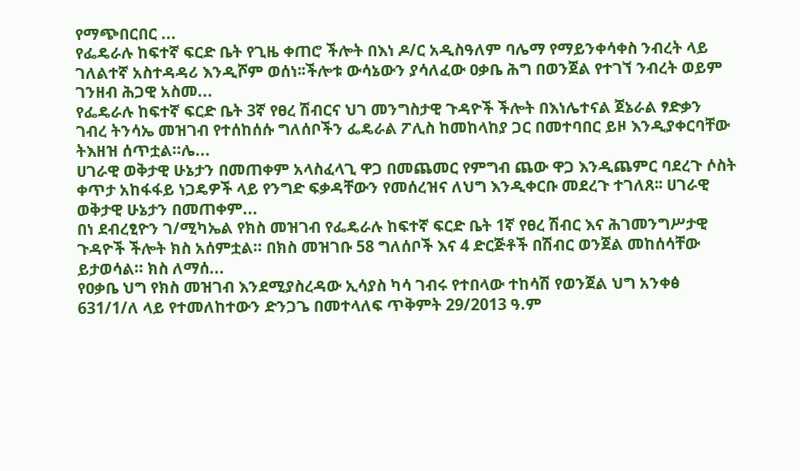የማጭበርበር ...
የፌዴራሉ ከፍተኛ ፍርድ ቤት የጊዜ ቀጠሮ ችሎት በእነ ዶ/ር አዲስዓለም ባሌማ የማይንቀሳቀስ ንብረት ላይ ገለልተኛ አስተዳዳሪ እንዲሾም ወሰነ፡፡ችሎቱ ውሳኔውን ያሳለፈው ዐቃቤ ሕግ በወንጀል የተገኘ ንብረት ወይም ገንዘብ ሕጋዊ አስመ...
የፌዴራሉ ከፍተኛ ፍርድ ቤት 3ኛ የፀረ ሽብርና ህገ መንግስታዊ ጉዳዮች ችሎት በእነሌተናል ጀኔራል ፃድቃን ገብረ ትንሳኤ መዝገብ የተሰከሰሱ ግለሰቦችን ፌዴራል ፖሊስ ከመከላከያ ጋር በመተባበር ይዞ እንዲያቀርባቸው ትእዘዝ ሰጥቷል።ሌ...
ሀገራዊ ወቅታዊ ሁኔታን በመጠቀም አላስፈላጊ ዋጋ በመጨመር የምግብ ጨው ዋጋ እንዲጨምር ባደረጉ ሶስት ቀጥታ አከፋፋይ ነጋዴዎች ላይ የንግድ ፍቃዳቸውን የመሰረዝና ለህግ እንዲቀርቡ መደረጉ ተገለጸ፡፡ ሀገራዊ ወቅታዊ ሁኔታን በመጠቀም...
በነ ደብረፂዮን ገ/ሚካኤል የክስ መዝገብ የፌዴራሉ ከፍተኛ ፍርድ ቤት 1ኛ የፀረ ሽብር እና ሕገመንግሥታዊ ጉዳዮች ችሎት ክስ አሰምቷል። በክስ መዝገቡ 58 ግለሰቦች እና 4 ድርጅቶች በሽብር ወንጀል መከሰሳቸው ይታወሳል። ክስ ለማሰ...
የዐቃቤ ህግ የክስ መዝገብ እንደሚያስረዳው ኢሳያስ ካሳ ገብሩ የተበላው ተከሳሽ የወንጀል ህግ አንቀፅ 631/1/ለ ላይ የተመለከተውን ድንጋጌ በመተላለፍ ጥቅምት 29/2013 ዓ.ም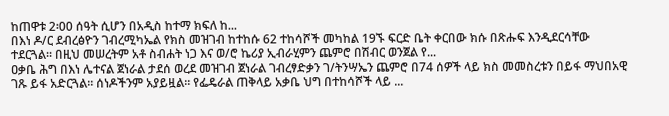ከጠዋቱ 2፡00 ሰዓት ሲሆን በአዲስ ከተማ ክፍለ ከ...
በእነ ዶ/ር ደብረፅዮን ገብረሚካኤል የክስ መዝገብ ከተከሱ 62 ተከሳሾች መካከል 19ኙ ፍርድ ቤት ቀርበው ክሱ በጽሑፍ እንዲደርሳቸው ተደርጓል። በዚህ መሠረትም አቶ ስብሐት ነጋ እና ወ/ሮ ኬሪያ ኢብራሂምን ጨምሮ በሽብር ወንጀል የ...
ዐቃቤ ሕግ በእነ ሌተናል ጀነራል ታደሰ ወረደ መዝገብ ጀነራል ገብረፃድቃን ገ/ትንሣኤን ጨምሮ በ74 ሰዎች ላይ ክስ መመስረቱን በይፋ ማህበአዊ ገጹ ይፋ አድርጓል። ሰነዶችንም አያይዟል። የፌዴራል ጠቅላይ አቃቤ ህግ በተከሳሾች ላይ ...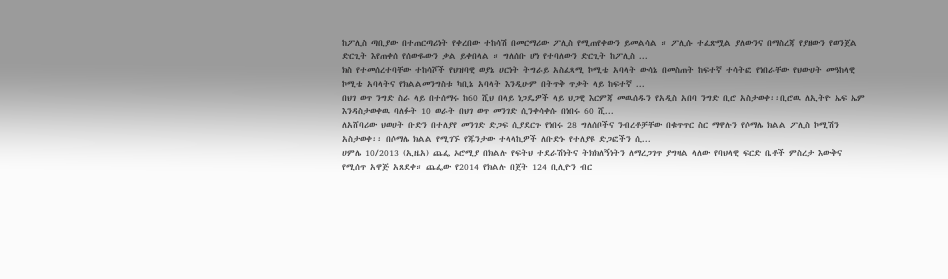ከፖሊስ ጣቢያው በተጠርጣሪነት የቀረበው ተከሳሽ በመርማሪው ፖሊስ የሚጠየቀውን ይመልሳል ። ፖሊሱ ተፈጽሟል ያለውንና በማስረጃ የያዘውን የወንጀል ድርጊት እየጠቀሰ የሰውዬውን ቃል ይቀበላል ። ግለሰቡ ሆነ የተባለውን ድርጊት ከፖሊስ ...
ክስ የተመሰረተባቸው ተከሳሾች የህዝባዊ ወያኔ ሀርነት ትግራይ አስፈጻሚ ኮሚቴ አባላት ውሳኔ በመስጠት ከፍተኛ ተሳትፎ የነበራቸው የህውሀት መዓከላዊ ኮሚቴ አባላትና የክልልመንግስቱ ካቢኔ አባላት እንዲሁም በትጥቅ ጥቃት ላይ ከፍተኛ ...
በህገ ወጥ ንግድ ስራ ላይ በተሰማሩ ከ60 ሺህ በላይ ነጋዴዎች ላይ ህጋዊ እርምጃ መዉሰዱን የአዲስ አበባ ንግድ ቢሮ አስታወቀ፡፡ቢሮዉ ለኢትዮ ኤፍ ኤም እንዳስታወቀዉ ባለፉት 10 ወራት በህገ ወጥ መንገድ ሲንቀሳቀሱ በነበሩ 60 ሺ...
ለአሸባሪው ህወሀት ቡድን በተለያየ መንገድ ድጋፍ ሲያደርጉ የነበሩ 28 ግለሰቦችና ንብረቶቻቸው በቁጥጥር ስር ማዋሉን የሶማሌ ክልል ፖሊስ ኮሚሽን አስታወቀ፡፡ በሶማሌ ክልል የሚገኙ የጁንታው ተላላኪዎች ለቡድኑ የተለያዩ ድጋፎችን ሲ...
ሀምሌ 10/2013 (ኢዜአ) ጨፌ ኦሮሚያ በክልሉ የፍትህ ተደራሽነትና ትክክለኝነትን ለማረጋገጥ ያግዛል ላለው የባህላዊ ፍርድ ቤቶች ምስረታ እውቅና የሚሰጥ አዋጅ አጸደቀ። ጨፌው የ2014 የክልሉ በጀት 124 ቢሊዮን ብር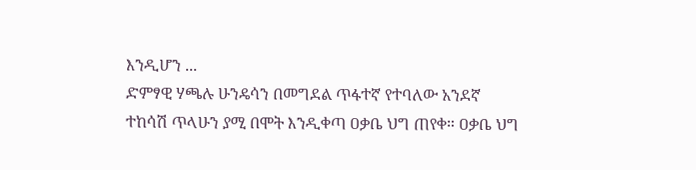እንዲሆን ...
ድምፃዊ ሃጫሉ ሁንዴሳን በመግደል ጥፋተኛ የተባለው አንደኛ ተከሳሽ ጥላሁን ያሚ በሞት እንዲቀጣ ዐቃቤ ህግ ጠየቀ። ዐቃቤ ህግ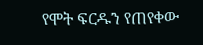የሞት ፍርዱን የጠየቀው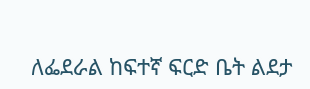ለፌደራል ከፍተኛ ፍርድ ቤት ልደታ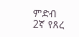ምድብ 2ኛ የጸረ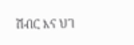ሽብር እና ህገ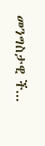መንግስታዊ ች...